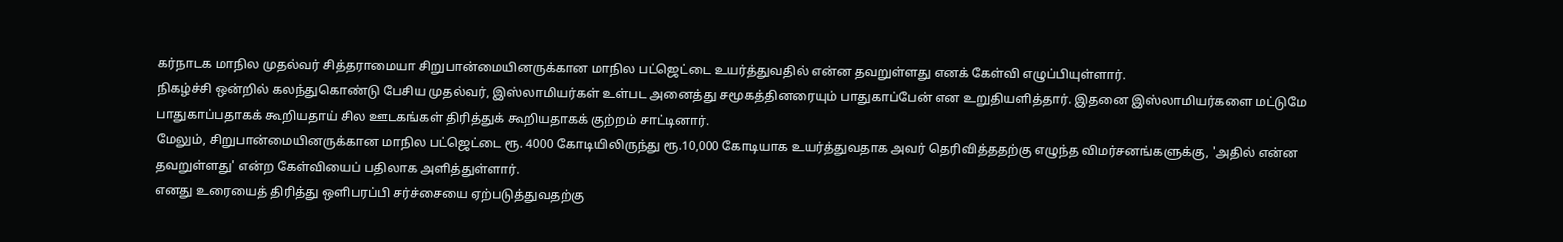கர்நாடக மாநில முதல்வர் சித்தராமையா சிறுபான்மையினருக்கான மாநில பட்ஜெட்டை உயர்த்துவதில் என்ன தவறுள்ளது எனக் கேள்வி எழுப்பியுள்ளார்.
நிகழ்ச்சி ஒன்றில் கலந்துகொண்டு பேசிய முதல்வர், இஸ்லாமியர்கள் உள்பட அனைத்து சமூகத்தினரையும் பாதுகாப்பேன் என உறுதியளித்தார். இதனை இஸ்லாமியர்களை மட்டுமே பாதுகாப்பதாகக் கூறியதாய் சில ஊடகங்கள் திரித்துக் கூறியதாகக் குற்றம் சாட்டினார்.
மேலும், சிறுபான்மையினருக்கான மாநில பட்ஜெட்டை ரூ. 4000 கோடியிலிருந்து ரூ.10,000 கோடியாக உயர்த்துவதாக அவர் தெரிவித்ததற்கு எழுந்த விமர்சனங்களுக்கு, 'அதில் என்ன தவறுள்ளது' என்ற கேள்வியைப் பதிலாக அளித்துள்ளார்.
எனது உரையைத் திரித்து ஒளிபரப்பி சர்ச்சையை ஏற்படுத்துவதற்கு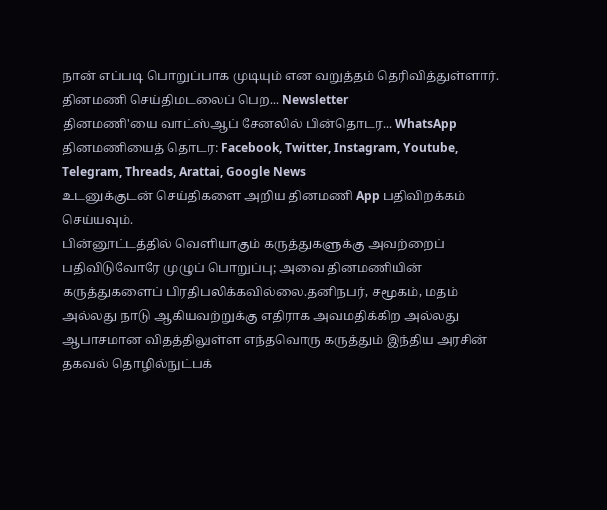நான் எப்படி பொறுப்பாக முடியும் என வறுத்தம் தெரிவித்துள்ளார்.
தினமணி செய்திமடலைப் பெற... Newsletter
தினமணி'யை வாட்ஸ்ஆப் சேனலில் பின்தொடர... WhatsApp
தினமணியைத் தொடர: Facebook, Twitter, Instagram, Youtube, Telegram, Threads, Arattai, Google News
உடனுக்குடன் செய்திகளை அறிய தினமணி App பதிவிறக்கம் செய்யவும்.
பின்னூட்டத்தில் வெளியாகும் கருத்துகளுக்கு அவற்றைப் பதிவிடுவோரே முழுப் பொறுப்பு; அவை தினமணியின் கருத்துகளைப் பிரதிபலிக்கவில்லை.தனிநபர், சமூகம், மதம் அல்லது நாடு ஆகியவற்றுக்கு எதிராக அவமதிக்கிற அல்லது ஆபாசமான விதத்திலுள்ள எந்தவொரு கருத்தும் இந்திய அரசின் தகவல் தொழில்நுட்பக்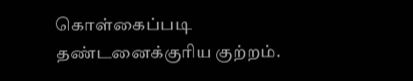கொள்கைப்படி தண்டனைக்குரிய குற்றம்.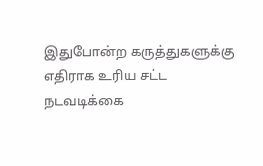இதுபோன்ற கருத்துகளுக்கு எதிராக உரிய சட்ட நடவடிக்கை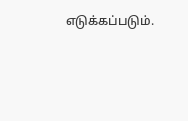எடுக்கப்படும்.